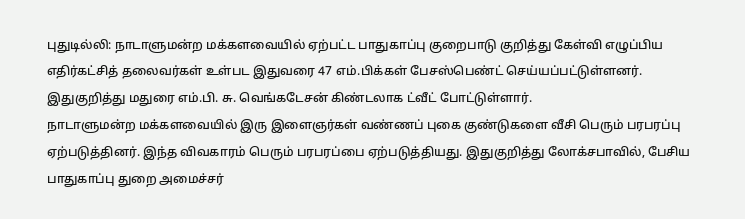புதுடில்லி: நாடாளுமன்ற மக்களவையில் ஏற்பட்ட பாதுகாப்பு குறைபாடு குறித்து கேள்வி எழுப்பிய எதிர்கட்சித் தலைவர்கள் உள்பட இதுவரை 47 எம்.பிக்கள் பேசஸ்பெண்ட் செய்யப்பட்டுள்ளனர். இதுகுறித்து மதுரை எம்.பி. சு. வெங்கடேசன் கிண்டலாக ட்வீட் போட்டுள்ளார்.
நாடாளுமன்ற மக்களவையில் இரு இளைஞர்கள் வண்ணப் புகை குண்டுகளை வீசி பெரும் பரபரப்பு ஏற்படுத்தினர். இந்த விவகாரம் பெரும் பரபரப்பை ஏற்படுத்தியது. இதுகுறித்து லோக்சபாவில், பேசிய பாதுகாப்பு துறை அமைச்சர்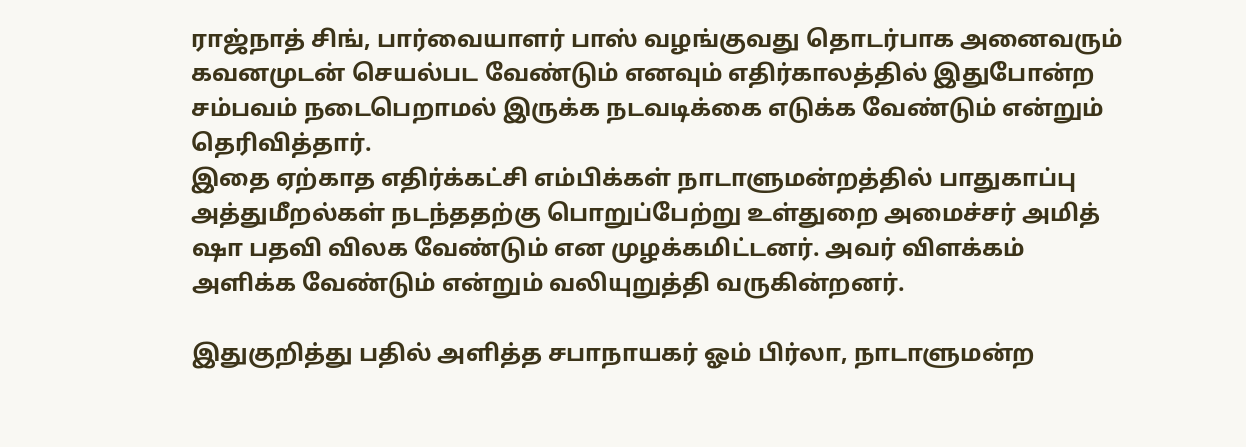ராஜ்நாத் சிங், பார்வையாளர் பாஸ் வழங்குவது தொடர்பாக அனைவரும் கவனமுடன் செயல்பட வேண்டும் எனவும் எதிர்காலத்தில் இதுபோன்ற சம்பவம் நடைபெறாமல் இருக்க நடவடிக்கை எடுக்க வேண்டும் என்றும் தெரிவித்தார்.
இதை ஏற்காத எதிர்க்கட்சி எம்பிக்கள் நாடாளுமன்றத்தில் பாதுகாப்பு அத்துமீறல்கள் நடந்ததற்கு பொறுப்பேற்று உள்துறை அமைச்சர் அமித் ஷா பதவி விலக வேண்டும் என முழக்கமிட்டனர். அவர் விளக்கம் அளிக்க வேண்டும் என்றும் வலியுறுத்தி வருகின்றனர்.

இதுகுறித்து பதில் அளித்த சபாநாயகர் ஓம் பிர்லா, நாடாளுமன்ற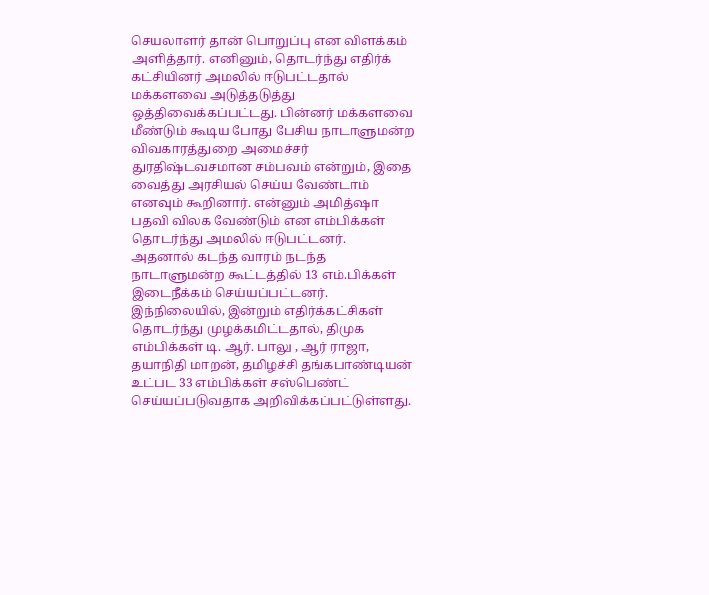செயலாளர் தான் பொறுப்பு என விளக்கம் அளித்தார். எனினும், தொடர்ந்து எதிர்க் கட்சியினர் அமலில் ஈடுபட்டதால் மக்களவை அடுத்தடுத்து ஒத்திவைக்கப்பட்டது. பின்னர் மக்களவை மீண்டும் கூடிய போது பேசிய நாடாளுமன்ற விவகாரத்துறை அமைச்சர் துரதிஷ்டவசமான சம்பவம் என்றும், இதை வைத்து அரசியல் செய்ய வேண்டாம் எனவும் கூறினார். என்னும் அமித்ஷா பதவி விலக வேண்டும் என எம்பிக்கள் தொடர்ந்து அமலில் ஈடுபட்டனர்.
அதனால் கடந்த வாரம் நடந்த நாடாளுமன்ற கூட்டத்தில் 13 எம்.பிக்கள் இடைநீக்கம் செய்யப்பட்டனர். இந்நிலையில், இன்றும் எதிர்க்கட்சிகள் தொடர்ந்து முழக்கமிட்டதால், திமுக எம்பிக்கள் டி. ஆர். பாலு , ஆர் ராஜா, தயாநிதி மாறன், தமிழச்சி தங்கபாண்டியன் உட்பட 33 எம்பிக்கள் சஸ்பெண்ட் செய்யப்படுவதாக அறிவிக்கப்பட்டுள்ளது.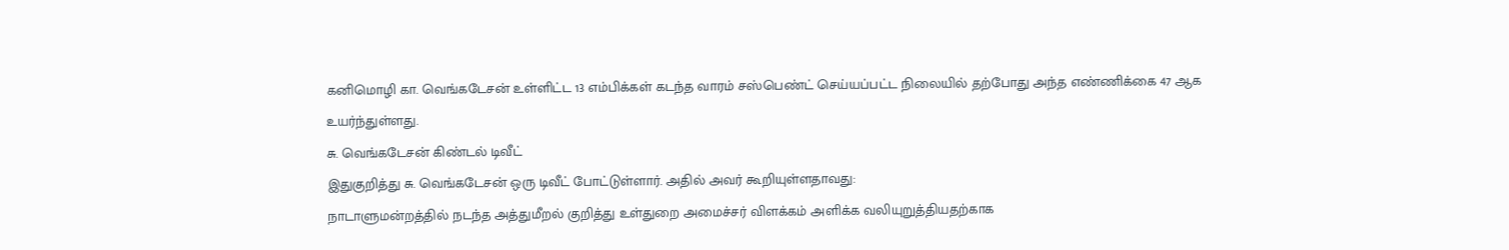கனிமொழி கா. வெங்கடேசன் உள்ளிட்ட 13 எம்பிக்கள் கடந்த வாரம் சஸ்பெண்ட் செய்யப்பட்ட நிலையில் தற்போது அந்த எண்ணிக்கை 47 ஆக உயர்ந்துள்ளது.
சு. வெங்கடேசன் கிண்டல் டிவீட்
இதுகுறித்து சு. வெங்கடேசன் ஒரு டிவீட் போட்டுள்ளார். அதில் அவர் கூறியுள்ளதாவது:
நாடாளுமன்றத்தில் நடந்த அத்துமீறல் குறித்து உள்துறை அமைச்சர் விளக்கம் அளிக்க வலியுறுத்தியதற்காக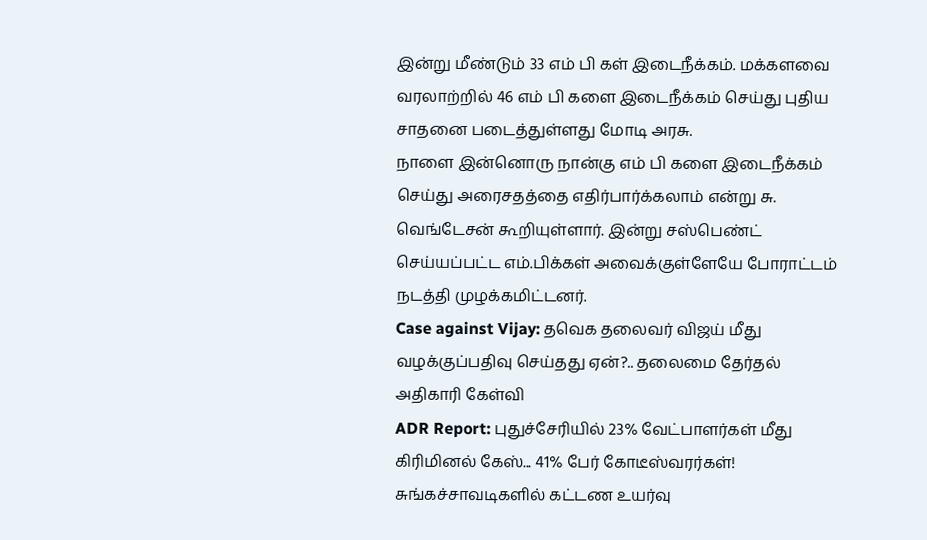இன்று மீண்டும் 33 எம் பி கள் இடைநீக்கம். மக்களவை வரலாற்றில் 46 எம் பி களை இடைநீக்கம் செய்து புதிய சாதனை படைத்துள்ளது மோடி அரசு.
நாளை இன்னொரு நான்கு எம் பி களை இடைநீக்கம் செய்து அரைசதத்தை எதிர்பார்க்கலாம் என்று சு. வெங்டேசன் கூறியுள்ளார். இன்று சஸ்பெண்ட் செய்யப்பட்ட எம்.பிக்கள் அவைக்குள்ளேயே போராட்டம் நடத்தி முழக்கமிட்டனர்.
Case against Vijay: தவெக தலைவர் விஜய் மீது வழக்குப்பதிவு செய்தது ஏன்?.. தலைமை தேர்தல் அதிகாரி கேள்வி
ADR Report: புதுச்சேரியில் 23% வேட்பாளர்கள் மீது கிரிமினல் கேஸ்... 41% பேர் கோடீஸ்வரர்கள்!
சுங்கச்சாவடிகளில் கட்டண உயர்வு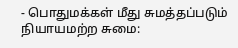- பொதுமக்கள் மீது சுமத்தப்படும் நியாயமற்ற சுமை: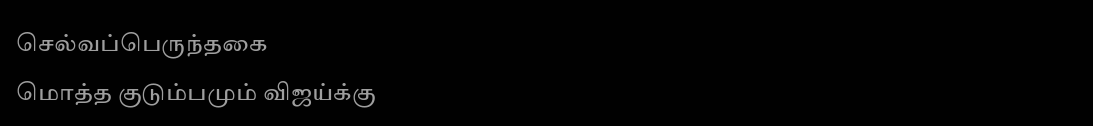செல்வப்பெருந்தகை
மொத்த குடும்பமும் விஜய்க்கு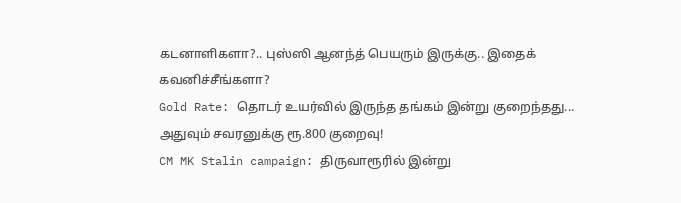கடனாளிகளா?.. புஸ்ஸி ஆனந்த் பெயரும் இருக்கு.. இதைக் கவனிச்சீங்களா?
Gold Rate: தொடர் உயர்வில் இருந்த தங்கம் இன்று குறைந்தது... அதுவும் சவரனுக்கு ரூ.800 குறைவு!
CM MK Stalin campaign: திருவாரூரில் இன்று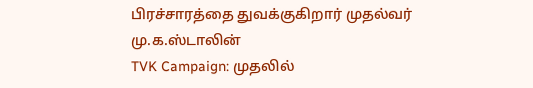பிரச்சாரத்தை துவக்குகிறார் முதல்வர் மு.க.ஸ்டாலின்
TVK Campaign: முதலில்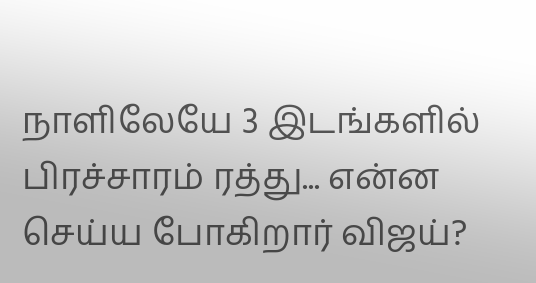நாளிலேயே 3 இடங்களில் பிரச்சாரம் ரத்து... என்ன செய்ய போகிறார் விஜய்?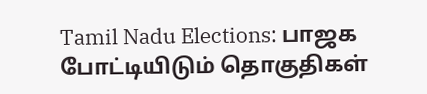Tamil Nadu Elections: பாஜக போட்டியிடும் தொகுதிகள்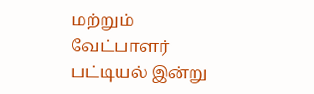மற்றும் வேட்பாளர் பட்டியல் இன்று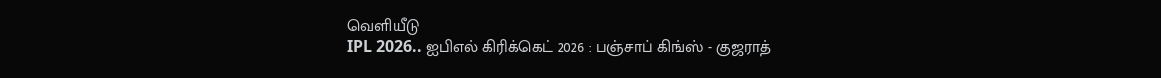வெளியீடு
IPL 2026.. ஐபிஎல் கிரிக்கெட் 2026 : பஞ்சாப் கிங்ஸ் - குஜராத்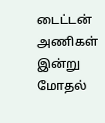டைட்டன் அணிகள் இன்று மோதல்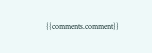{{comments.comment}}